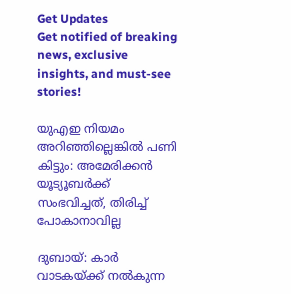Get Updates
Get notified of breaking news, exclusive insights, and must-see stories!

യുഎഇ നിയമം അറിഞ്ഞില്ലെങ്കില്‍ പണി കിട്ടും: അമേരിക്കന്‍ യൂട്യൂബർക്ക് സംഭവിച്ചത്, തിരിച്ച് പോകാനാവില്ല

ദുബായ്: കാർ വാടകയ്ക്ക് നല്‍കുന്ന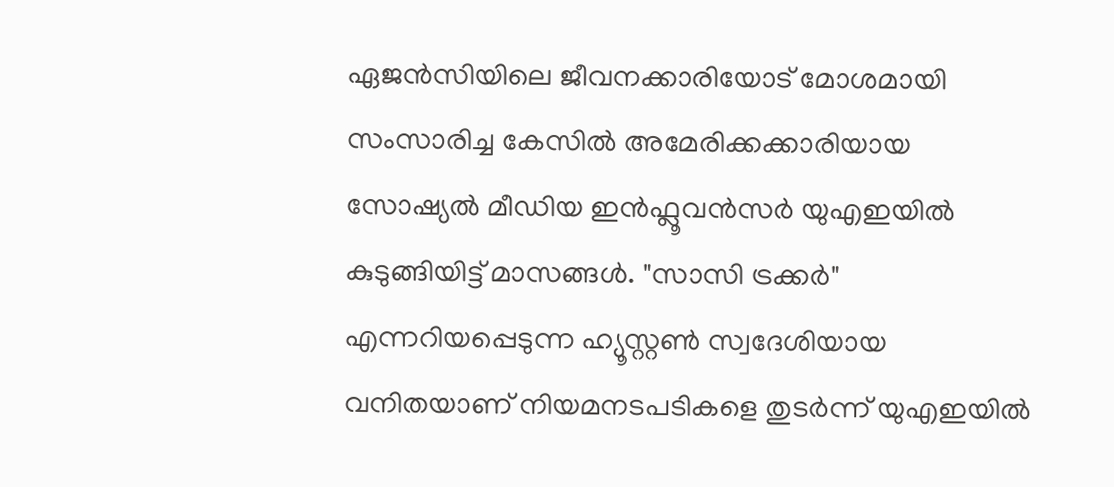ഏജന്‍സിയിലെ ജീവനക്കാരിയോട് മോശമായി സംസാരിച്ച കേസില്‍ അമേരിക്കക്കാരിയായ സോഷ്യല്‍ മീഡിയ ഇന്‍ഫ്ലൂവന്‍സർ യുഎഇയില്‍ കുടുങ്ങിയിട്ട് മാസങ്ങള്‍. "സാസി ട്രക്കർ" എന്നറിയപ്പെടുന്ന ഹ്യൂസ്റ്റൺ സ്വദേശിയായ വനിതയാണ് നിയമനടപടികളെ തുടർന്ന് യുഎഇയില്‍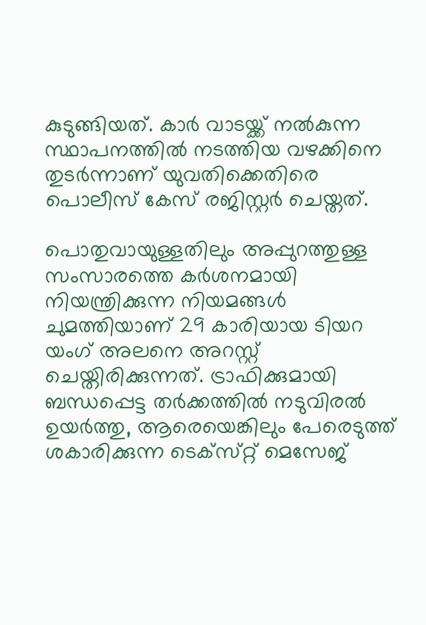കുടുങ്ങിയത്. കാർ വാടയ്ക്ക് നല്‍കുന്ന സ്ഥാപനത്തില്‍ നടത്തിയ വഴക്കിനെ തുടർന്നാണ് യുവതിക്കെതിരെ പൊലീസ് കേസ് രജിസ്റ്റർ ചെയ്തത്.

പൊതുവായുള്ളതിലും അപ്പുറത്തുള്ള സംസാരത്തെ കർശനമായി നിയന്ത്രിക്കുന്ന നിയമങ്ങൾ ചുമത്തിയാണ് 29 കാരിയായ ടിയറ യംഗ് അലനെ അറസ്റ്റ് ചെയ്തിരിക്കുന്നത്. ട്രാഫിക്കുമായി ബന്ധപ്പെട്ട തർക്കത്തിൽ നടുവിരല്‍ ഉയർത്തു, ആരെയെങ്കിലും പേരെടുത്ത് ശകാരിക്കുന്ന ടെക്‌സ്‌റ്റ് മെസേജ്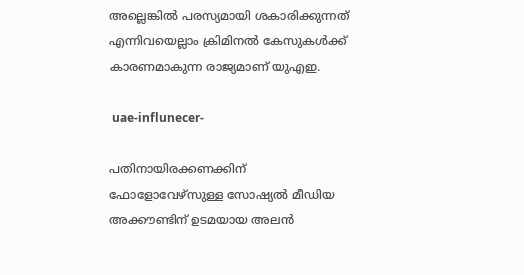അല്ലെങ്കിൽ പരസ്യമായി ശകാരിക്കുന്നത് എന്നിവയെല്ലാം ക്രിമിനൽ കേസുകൾക്ക് കാരണമാകുന്ന രാജ്യമാണ് യുഎഇ.

 uae-influnecer-

പതിനായിരക്കണക്കിന് ഫോളോവേഴ്‌സുള്ള സോഷ്യൽ മീഡിയ അക്കൗണ്ടിന് ഉടമയായ അലൻ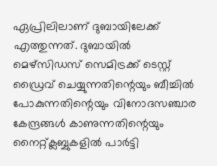ഏപ്രിലിലാണ് ദുബായിലേക്ക് എത്തുന്നത്. ദുബായില്‍ മെഴ്‌സിഡസ് സെമിട്രക്ക് ടെസ്റ്റ് ഡ്രൈവ് ചെയ്യുന്നതിന്റെയും ബീച്ചിൽ പോകുന്നതിന്റെയും വിനോദസഞ്ചാര കേന്ദ്രങ്ങൾ കാണുന്നതിന്റെയും നൈറ്റ്ക്ലബ്ബുകളിൽ പാർട്ടി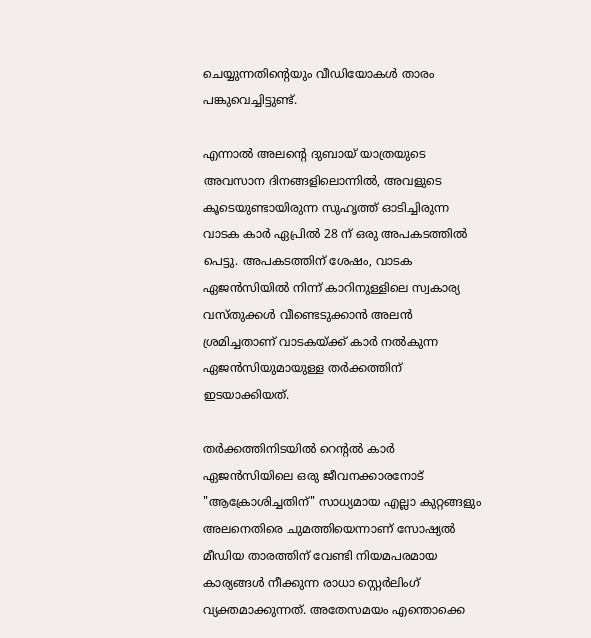ചെയ്യുന്നതിന്റെയും വീഡിയോകൾ താരം പങ്കുവെച്ചിട്ടുണ്ട്.

എന്നാൽ അലന്റെ ദുബായ് യാത്രയുടെ അവസാന ദിനങ്ങളിലൊന്നില്‍, അവളുടെ കൂടെയുണ്ടായിരുന്ന സുഹൃത്ത് ഓടിച്ചിരുന്ന വാടക കാർ ഏപ്രിൽ 28 ന് ഒരു അപകടത്തിൽ പെട്ടു. അപകടത്തിന് ശേഷം, വാടക ഏജൻസിയിൽ നിന്ന് കാറിനുള്ളിലെ സ്വകാര്യ വസ്തുക്കൾ വീണ്ടെടുക്കാൻ അലൻ ശ്രമിച്ചതാണ് വാടകയ്ക്ക് കാർ നല്‍കുന്ന ഏജന്‍സിയുമായുള്ള തർക്കത്തിന് ഇടയാക്കിയത്.

തർക്കത്തിനിടയില്‍ റെന്റൽ കാർ ഏജൻസിയിലെ ഒരു ജീവനക്കാരനോട് "ആക്രോശിച്ചതിന്" സാധ്യമായ എല്ലാ കുറ്റങ്ങളും അലനെതിരെ ചുമത്തിയെന്നാണ് സോഷ്യല്‍ മീഡിയ താരത്തിന് വേണ്ടി നിയമപരമായ കാര്യങ്ങള്‍ നീക്കുന്ന രാധാ സ്റ്റെർലിംഗ് വ്യക്തമാക്കുന്നത്. അതേസമയം എന്തൊക്കെ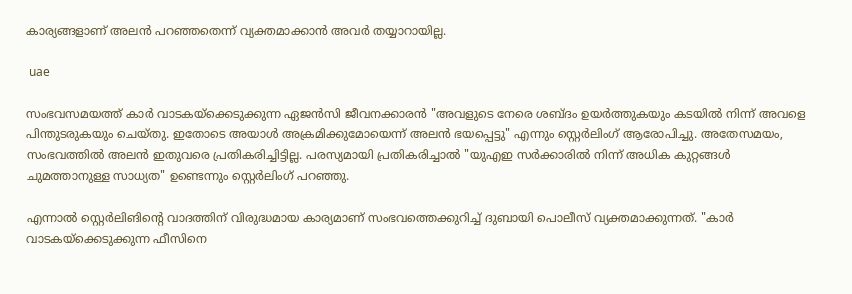കാര്യങ്ങളാണ് അലന്‍ പറഞ്ഞതെന്ന് വ്യക്തമാക്കാന്‍ അവർ തയ്യാറായില്ല.

 uae

സംഭവസമയത്ത് കാർ വാടകയ്‌ക്കെടുക്കുന്ന ഏജൻസി ജീവനക്കാരൻ "അവളുടെ നേരെ ശബ്ദം ഉയർത്തുകയും കടയിൽ നിന്ന് അവളെ പിന്തുടരുകയും ചെയ്തു. ഇതോടെ അയാള്‍ അക്രമിക്കുമോയെന്ന് അലന്‍ ഭയപ്പെട്ടു" എന്നും സ്റ്റെർലിംഗ് ആരോപിച്ചു. അതേസമയം, സംഭവത്തില്‍ അലന്‍ ഇതുവരെ പ്രതികരിച്ചിട്ടില്ല. പരസ്യമായി പ്രതികരിച്ചാല്‍ "യുഎഇ സർക്കാരിൽ നിന്ന് അധിക കുറ്റങ്ങള്‍ ചുമത്താനുള്ള സാധ്യത" ഉണ്ടെന്നും സ്റ്റെർലിംഗ് പറഞ്ഞു.

എന്നാല്‍ സ്റ്റെർലിങിന്റെ വാദത്തിന് വിരുദ്ധമായ കാര്യമാണ് സംഭവത്തെക്കുറിച്ച് ദുബായി പൊലീസ് വ്യക്തമാക്കുന്നത്. "കാർ വാടകയ്‌ക്കെടുക്കുന്ന ഫീസിനെ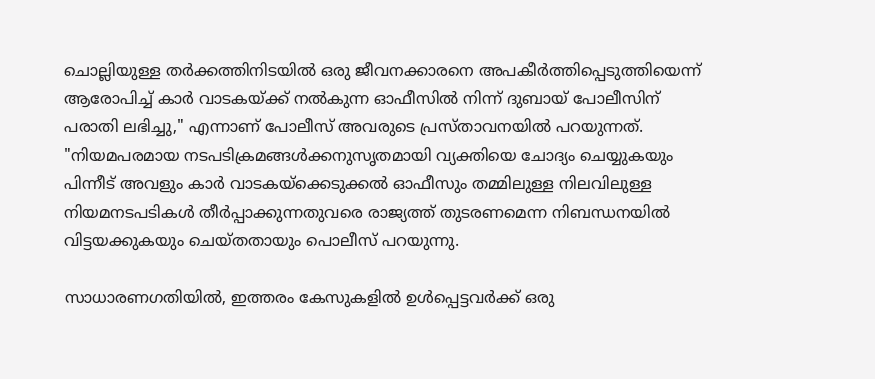ചൊല്ലിയുള്ള തർക്കത്തിനിടയിൽ ഒരു ജീവനക്കാരനെ അപകീർത്തിപ്പെടുത്തിയെന്ന് ആരോപിച്ച് കാർ വാടകയ്‌ക്ക് നൽകുന്ന ഓഫീസിൽ നിന്ന് ദുബായ് പോലീസിന് പരാതി ലഭിച്ചു," എന്നാണ് പോലീസ് അവരുടെ പ്രസ്താവനയിൽ പറയുന്നത്. "നിയമപരമായ നടപടിക്രമങ്ങൾക്കനുസൃതമായി വ്യക്തിയെ ചോദ്യം ചെയ്യുകയും പിന്നീട് അവളും കാർ വാടകയ്‌ക്കെടുക്കൽ ഓഫീസും തമ്മിലുള്ള നിലവിലുള്ള നിയമനടപടികൾ തീർപ്പാക്കുന്നതുവരെ രാജ്യത്ത് തുടരണമെന്ന നിബന്ധനയില്‍ വിട്ടയക്കുകയും ചെയ്തതായും പൊലീസ് പറയുന്നു.

സാധാരണഗതിയിൽ, ഇത്തരം കേസുകളിൽ ഉൾപ്പെട്ടവർക്ക് ഒരു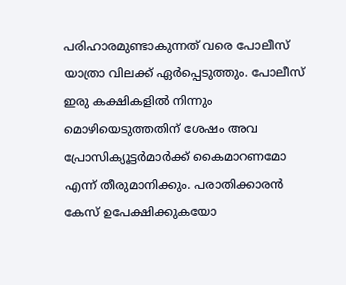പരിഹാരമുണ്ടാകുന്നത് വരെ പോലീസ് യാത്രാ വിലക്ക് ഏർപ്പെടുത്തും. പോലീസ് ഇരു കക്ഷികളിൽ നിന്നും മൊഴിയെടുത്തതിന് ശേഷം അവ പ്രോസിക്യൂട്ടർമാർക്ക് കൈമാറണമോ എന്ന് തീരുമാനിക്കും. പരാതിക്കാരൻ കേസ് ഉപേക്ഷിക്കുകയോ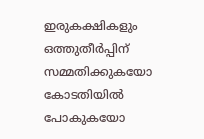ഇരുകക്ഷികളും ഒത്തുതീർപ്പിന് സമ്മതിക്കുകയോ കോടതിയിൽ പോകുകയോ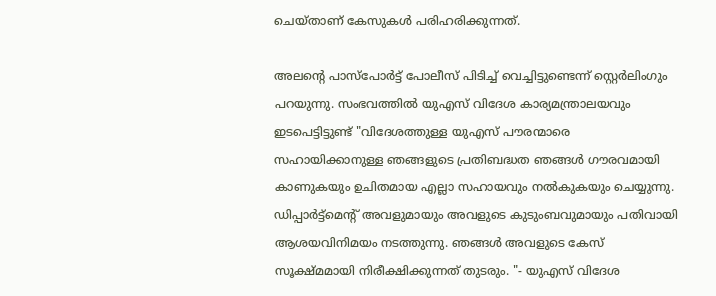ചെയ്താണ് കേസുകൾ പരിഹരിക്കുന്നത്.

അലന്റെ പാസ്‌പോർട്ട് പോലീസ് പിടിച്ച് വെച്ചിട്ടുണ്ടെന്ന് സ്റ്റെർലിംഗും പറയുന്നു. സംഭവത്തില്‍ യുഎസ് വിദേശ കാര്യമന്ത്രാലയവും ഇടപെട്ടിട്ടുണ്ട് "വിദേശത്തുള്ള യുഎസ് പൗരന്മാരെ സഹായിക്കാനുള്ള ഞങ്ങളുടെ പ്രതിബദ്ധത ഞങ്ങൾ ഗൗരവമായി കാണുകയും ഉചിതമായ എല്ലാ സഹായവും നൽകുകയും ചെയ്യുന്നു. ഡിപ്പാർട്ട്മെന്റ് അവളുമായും അവളുടെ കുടുംബവുമായും പതിവായി ആശയവിനിമയം നടത്തുന്നു. ഞങ്ങൾ അവളുടെ കേസ് സൂക്ഷ്മമായി നിരീക്ഷിക്കുന്നത് തുടരും. "- യുഎസ് വിദേശ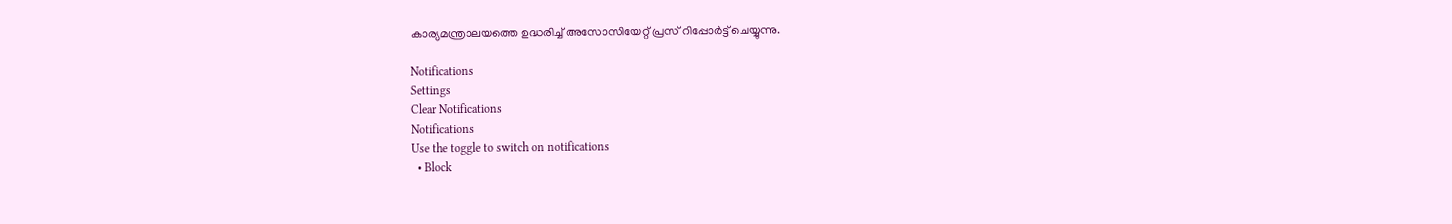കാര്യമന്ത്രാലയത്തെ ഉദ്ധരിച്ച് അസോസിയേറ്റ് പ്രസ് റിപ്പോർട്ട് ചെയ്യുന്നു.

Notifications
Settings
Clear Notifications
Notifications
Use the toggle to switch on notifications
  • Block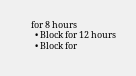for 8 hours
  • Block for 12 hours
  • Block for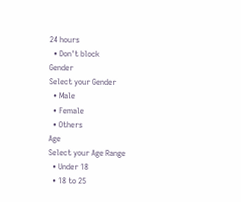24 hours
  • Don't block
Gender
Select your Gender
  • Male
  • Female
  • Others
Age
Select your Age Range
  • Under 18
  • 18 to 25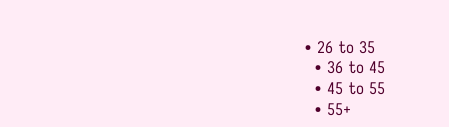• 26 to 35
  • 36 to 45
  • 45 to 55
  • 55+